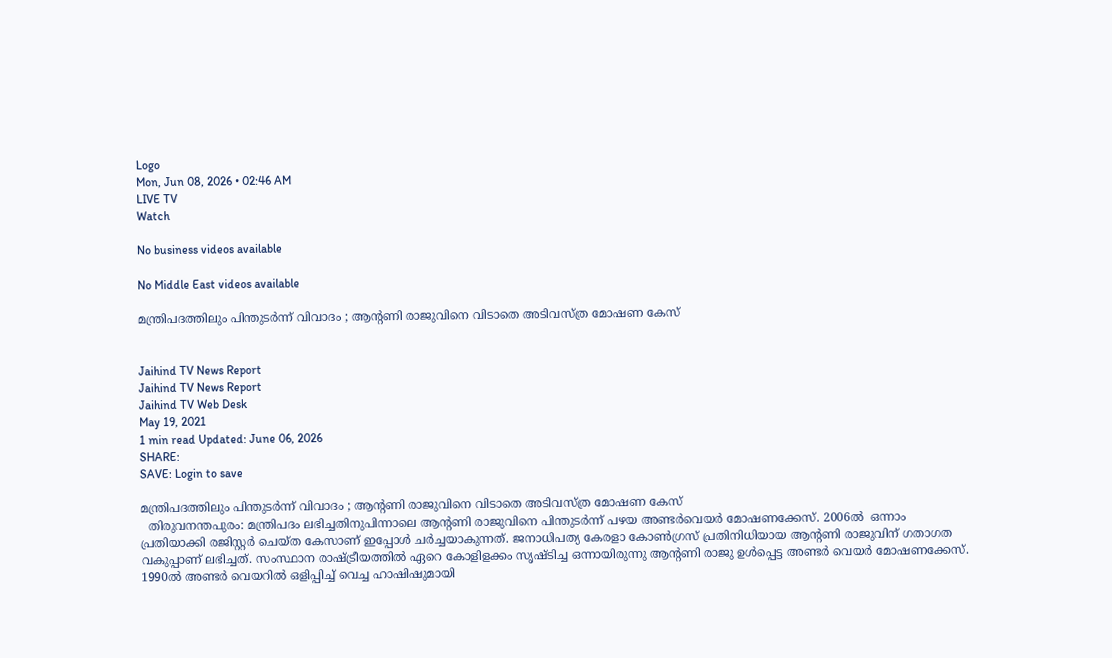Logo
Mon, Jun 08, 2026 • 02:46 AM
LIVE TV
Watch

No business videos available

No Middle East videos available

മന്ത്രിപദത്തിലും പിന്തുടർന്ന് വിവാദം ; ആന്റണി രാജുവിനെ വിടാതെ അടിവസ്ത്ര മോഷണ കേസ്


Jaihind TV News Report
Jaihind TV News Report
Jaihind TV Web Desk
May 19, 2021
1 min read Updated: June 06, 2026
SHARE:
SAVE: Login to save

മന്ത്രിപദത്തിലും പിന്തുടർന്ന് വിവാദം ; ആന്റണി രാജുവിനെ വിടാതെ അടിവസ്ത്ര മോഷണ കേസ്
  തിരുവനന്തപുരം: മന്ത്രിപദം ലഭിച്ചതിനുപിന്നാലെ ആന്റണി രാജുവിനെ പിന്തുടര്‍ന്ന് പഴയ അണ്ടര്‍വെയര്‍ മോഷണക്കേസ്. 2006ല്‍  ഒന്നാം പ്രതിയാക്കി രജിസ്റ്റര്‍ ചെയ്ത കേസാണ് ഇപ്പോള്‍ ചര്‍ച്ചയാകുന്നത്. ജനാധിപത്യ കേരളാ കോണ്‍ഗ്രസ് പ്രതിനിധിയായ ആന്റണി രാജുവിന് ഗതാഗത വകുപ്പാണ് ലഭിച്ചത്. സംസ്ഥാന രാഷ്ട്രീയത്തില്‍ ഏറെ കോളിളക്കം സൃഷ്ടിച്ച ഒന്നായിരുന്നു ആന്റണി രാജു ഉള്‍പ്പെട്ട അണ്ടര്‍ വെയര്‍ മോഷണക്കേസ്. 1990ല്‍ അണ്ടര്‍ വെയറില്‍ ഒളിപ്പിച്ച് വെച്ച ഹാഷിഷുമായി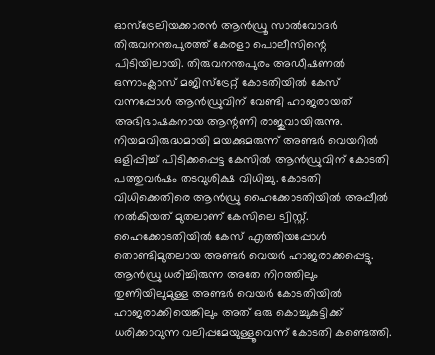ഓസ്‌ട്രേലിയക്കാരന്‍ ആന്‍ഡ്രൂ സാല്‍വോദര്‍ തിരുവനന്തപുരത്ത് കേരളാ പൊലീസിന്റെ പിടിയിലായി. തിരുവനന്തപുരം അഡീഷണല്‍ ഒന്നാംക്ലാസ് മജിസ്‌ട്രേറ്റ് കോടതിയില്‍ കേസ് വന്നപ്പോള്‍ ആന്‍ഡ്രുവിന് വേണ്ടി ഹാജരായത് അഭിഭാഷകനായ ആന്റണി രാജുവായിരുന്നു. നിയമവിരുദ്ധമായി മയക്കുമരുന്ന് അണ്ടര്‍ വെയറില്‍ ഒളിപ്പിച്ച് പിടിക്കപ്പെട്ട കേസില്‍ ആന്‍ഡ്രുവിന് കോടതി പത്തുവര്‍ഷം തടവുശിക്ഷ വിധിച്ചു. കോടതി വിധിക്കെതിരെ ആന്‍ഡ്രു ഹൈക്കോടതിയില്‍ അപ്പീല്‍ നല്‍കിയത് മുതലാണ് കേസിലെ ട്വിസ്റ്റ്. ഹൈക്കോടതിയില്‍ കേസ് എത്തിയപ്പോള്‍ തൊണ്ടിമുതലായ അണ്ടര്‍ വെയര്‍ ഹാജരാക്കപ്പെട്ടു. ആന്‍ഡ്രു ധരിച്ചിരുന്ന അതേ നിറത്തിലും തുണിയിലുമുള്ള അണ്ടര്‍ വെയര്‍ കോടതിയില്‍ ഹാജരാക്കിയെങ്കിലും അത് ഒരു കൊച്ചുകുട്ടിക്ക് ധരിക്കാവുന്ന വലിപ്പമേയുള്ളൂവെന്ന് കോടതി കണ്ടെത്തി.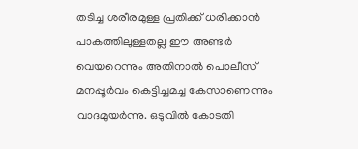തടിച്ച ശരീരമുള്ള പ്രതിക്ക് ധരിക്കാന്‍ പാകത്തിലുള്ളതല്ല ഈ അണ്ടര്‍ വെയറെന്നും അതിനാല്‍ പൊലീസ് മനപ്പൂര്‍വം കെട്ടിച്ചമച്ച കേസാണെന്നും വാദമുയര്‍ന്നു. ഒടുവില്‍ കോടതി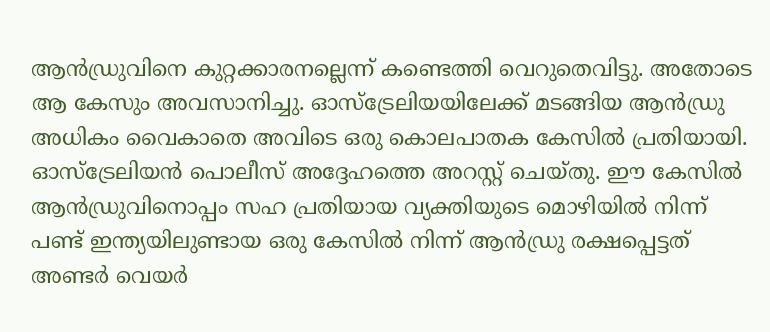ആന്‍ഡ്രുവിനെ കുറ്റക്കാരനല്ലെന്ന് കണ്ടെത്തി വെറുതെവിട്ടു. അതോടെ ആ കേസും അവസാനിച്ചു. ഓസ്‌ട്രേലിയയിലേക്ക് മടങ്ങിയ ആന്‍ഡ്രു അധികം വൈകാതെ അവിടെ ഒരു കൊലപാതക കേസില്‍ പ്രതിയായി. ഓസ്‌ട്രേലിയന്‍ പൊലീസ് അദ്ദേഹത്തെ അറസ്റ്റ് ചെയ്തു. ഈ കേസില്‍ ആന്‍ഡ്രുവിനൊപ്പം സഹ പ്രതിയായ വ്യക്തിയുടെ മൊഴിയില്‍ നിന്ന് പണ്ട് ഇന്ത്യയിലുണ്ടായ ഒരു കേസില്‍ നിന്ന് ആന്‍ഡ്രു രക്ഷപ്പെട്ടത് അണ്ടര്‍ വെയര്‍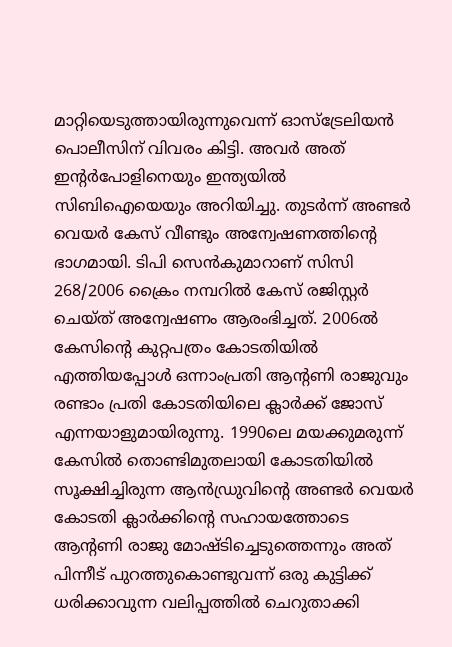മാറ്റിയെടുത്തായിരുന്നുവെന്ന് ഓസ്‌ട്രേലിയന്‍ പൊലീസിന് വിവരം കിട്ടി. അവര്‍ അത് ഇന്റര്‍പോളിനെയും ഇന്ത്യയില്‍ സിബിഐയെയും അറിയിച്ചു. തുടര്‍ന്ന് അണ്ടര്‍ വെയര്‍ കേസ് വീണ്ടും അന്വേഷണത്തിന്റെ ഭാഗമായി. ടിപി സെന്‍കുമാറാണ് സിസി 268/2006 ക്രൈം നമ്പറില്‍ കേസ് രജിസ്റ്റര്‍ ചെയ്ത് അന്വേഷണം ആരംഭിച്ചത്. 2006ല്‍ കേസിന്റെ കുറ്റപത്രം കോടതിയില്‍ എത്തിയപ്പോള്‍ ഒന്നാംപ്രതി ആന്റണി രാജുവും രണ്ടാം പ്രതി കോടതിയിലെ ക്ലാര്‍ക്ക് ജോസ് എന്നയാളുമായിരുന്നു. 1990ലെ മയക്കുമരുന്ന് കേസില്‍ തൊണ്ടിമുതലായി കോടതിയില്‍ സൂക്ഷിച്ചിരുന്ന ആന്‍ഡ്രുവിന്റെ അണ്ടര്‍ വെയര്‍ കോടതി ക്ലാര്‍ക്കിന്റെ സഹായത്തോടെ ആന്റണി രാജു മോഷ്ടിച്ചെടുത്തെന്നും അത് പിന്നീട് പുറത്തുകൊണ്ടുവന്ന് ഒരു കുട്ടിക്ക് ധരിക്കാവുന്ന വലിപ്പത്തില്‍ ചെറുതാക്കി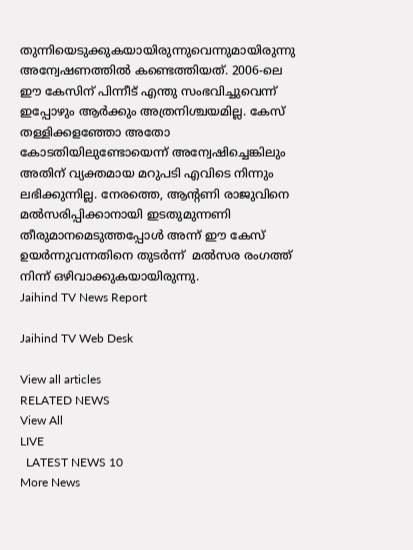തുന്നിയെടുക്കുകയായിരുന്നുവെന്നുമായിരുന്നു അന്വേഷണത്തില്‍ കണ്ടെത്തിയത്. 2006-ലെ ഈ കേസിന് പിന്നീട് എന്തു സംഭവിച്ചുവെന്ന് ഇപ്പോഴും ആര്‍ക്കും അത്രനിശ്ചയമില്ല. കേസ് തള്ളിക്കളഞ്ഞോ അതോ കോടതിയിലുണ്ടോയെന്ന് അന്വേഷിച്ചെങ്കിലും അതിന് വ്യക്തമായ മറുപടി എവിടെ നിന്നും ലഭിക്കുന്നില്ല. നേരത്തെ, ആന്റണി രാജുവിനെ മല്‍സരിപ്പിക്കാനായി ഇടതുമുന്നണി തീരുമാനമെടുത്തപ്പോള്‍ അന്ന് ഈ കേസ് ഉയര്‍ന്നുവന്നതിനെ തുടര്‍ന്ന്  മല്‍സര രംഗത്ത് നിന്ന് ഒഴിവാക്കുകയായിരുന്നു.
Jaihind TV News Report

Jaihind TV Web Desk

View all articles
RELATED NEWS
View All
LIVE
  LATEST NEWS 10
More News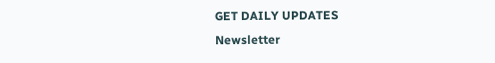GET DAILY UPDATES
Newsletter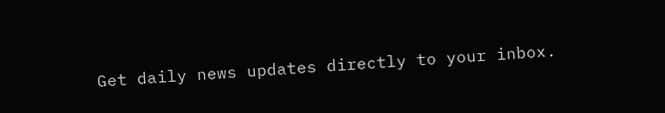Get daily news updates directly to your inbox.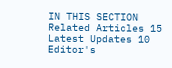IN THIS SECTION
Related Articles 15
Latest Updates 10
Editor's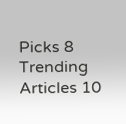Picks 8
Trending Articles 10